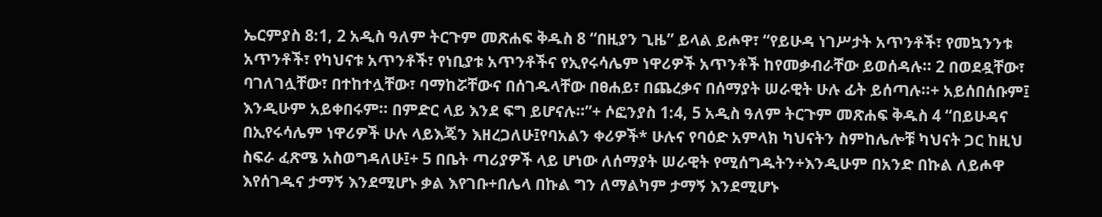ኤርምያስ 8:1, 2 አዲስ ዓለም ትርጉም መጽሐፍ ቅዱስ 8 “በዚያን ጊዜ” ይላል ይሖዋ፣ “የይሁዳ ነገሥታት አጥንቶች፣ የመኳንንቱ አጥንቶች፣ የካህናቱ አጥንቶች፣ የነቢያቱ አጥንቶችና የኢየሩሳሌም ነዋሪዎች አጥንቶች ከየመቃብራቸው ይወሰዳሉ። 2 በወደዷቸው፣ ባገለገሏቸው፣ በተከተሏቸው፣ ባማከሯቸውና በሰገዱላቸው በፀሐይ፣ በጨረቃና በሰማያት ሠራዊት ሁሉ ፊት ይሰጣሉ።+ አይሰበሰቡም፤ እንዲሁም አይቀበሩም። በምድር ላይ እንደ ፍግ ይሆናሉ።”+ ሶፎንያስ 1:4, 5 አዲስ ዓለም ትርጉም መጽሐፍ ቅዱስ 4 “በይሁዳና በኢየሩሳሌም ነዋሪዎች ሁሉ ላይእጄን እዘረጋለሁ፤የባአልን ቀሪዎች* ሁሉና የባዕድ አምላክ ካህናትን ስምከሌሎቹ ካህናት ጋር ከዚህ ስፍራ ፈጽሜ አስወግዳለሁ፤+ 5 በቤት ጣሪያዎች ላይ ሆነው ለሰማያት ሠራዊት የሚሰግዱትን+እንዲሁም በአንድ በኩል ለይሖዋ እየሰገዱና ታማኝ እንደሚሆኑ ቃል እየገቡ+በሌላ በኩል ግን ለማልካም ታማኝ እንደሚሆኑ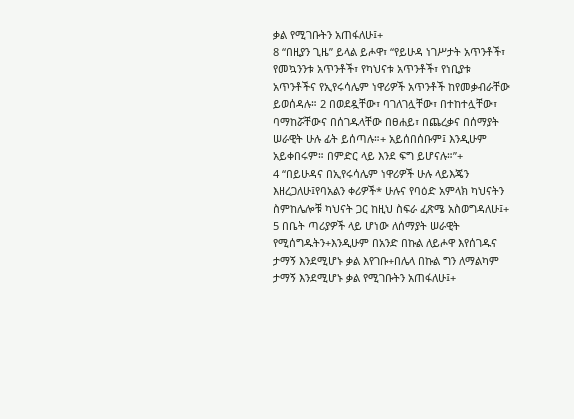ቃል የሚገቡትን አጠፋለሁ፤+
8 “በዚያን ጊዜ” ይላል ይሖዋ፣ “የይሁዳ ነገሥታት አጥንቶች፣ የመኳንንቱ አጥንቶች፣ የካህናቱ አጥንቶች፣ የነቢያቱ አጥንቶችና የኢየሩሳሌም ነዋሪዎች አጥንቶች ከየመቃብራቸው ይወሰዳሉ። 2 በወደዷቸው፣ ባገለገሏቸው፣ በተከተሏቸው፣ ባማከሯቸውና በሰገዱላቸው በፀሐይ፣ በጨረቃና በሰማያት ሠራዊት ሁሉ ፊት ይሰጣሉ።+ አይሰበሰቡም፤ እንዲሁም አይቀበሩም። በምድር ላይ እንደ ፍግ ይሆናሉ።”+
4 “በይሁዳና በኢየሩሳሌም ነዋሪዎች ሁሉ ላይእጄን እዘረጋለሁ፤የባአልን ቀሪዎች* ሁሉና የባዕድ አምላክ ካህናትን ስምከሌሎቹ ካህናት ጋር ከዚህ ስፍራ ፈጽሜ አስወግዳለሁ፤+ 5 በቤት ጣሪያዎች ላይ ሆነው ለሰማያት ሠራዊት የሚሰግዱትን+እንዲሁም በአንድ በኩል ለይሖዋ እየሰገዱና ታማኝ እንደሚሆኑ ቃል እየገቡ+በሌላ በኩል ግን ለማልካም ታማኝ እንደሚሆኑ ቃል የሚገቡትን አጠፋለሁ፤+